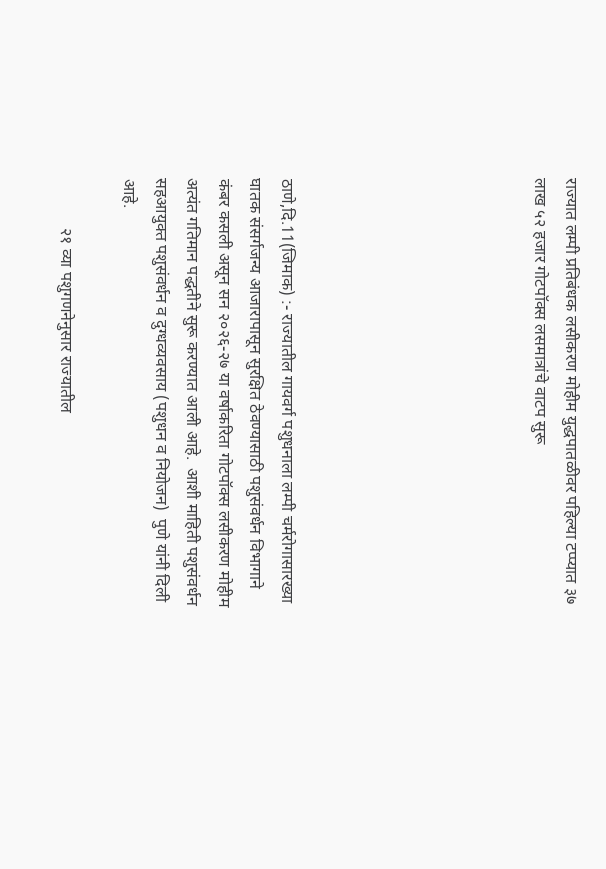राज्यात लम्पी प्रतिबंधक लसीकरण मोहीम युद्धपातळीवर पहिल्या टप्प्यात ३७ लाख ५२ हजार गोटपॉक्स लसमात्रांचे वाटप सुरू







ठाणे,दि.11(जिमाक) :- राज्यातील गायवर्ग पशुधनाला लम्पी चर्मरोगासारख्या घातक संसर्गजन्य आजारापासून सुरक्षित ठेवण्यासाठी पशुसंवर्धन विभागाने कंबर कसली असून सन २०२६-२७ या वर्षाकरिता गोटपॉक्स लसीकरण मोहीम अत्यंत गतिमान पद्धतीने सुरू करण्यात आली आहे.  आशी माहिती पशुसंवर्धन  सहआयुक्त पशुसंवर्धन व दुग्धव्यवसाय (पशुधन व नियोजन)  पुणे यांनी दिली आहे.

            २१ व्या पशुगणनेनुसार राज्यातील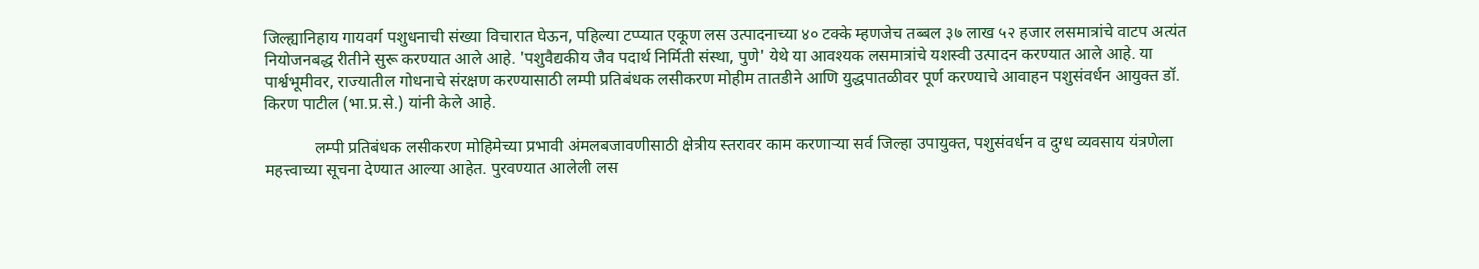जिल्ह्यानिहाय गायवर्ग पशुधनाची संख्या विचारात घेऊन, पहिल्या टप्प्यात एकूण लस उत्पादनाच्या ४० टक्के म्हणजेच तब्बल ३७ लाख ५२ हजार लसमात्रांचे वाटप अत्यंत नियोजनबद्ध रीतीने सुरू करण्यात आले आहे. 'पशुवैद्यकीय जैव पदार्थ निर्मिती संस्था, पुणे' येथे या आवश्यक लसमात्रांचे यशस्वी उत्पादन करण्यात आले आहे. या पार्श्वभूमीवर, राज्यातील गोधनाचे संरक्षण करण्यासाठी लम्पी प्रतिबंधक लसीकरण मोहीम तातडीने आणि युद्धपातळीवर पूर्ण करण्याचे आवाहन पशुसंवर्धन आयुक्त डॉ. किरण पाटील (भा.प्र.से.) यांनी केले आहे.

            लम्पी प्रतिबंधक लसीकरण मोहिमेच्या प्रभावी अंमलबजावणीसाठी क्षेत्रीय स्तरावर काम करणाऱ्या सर्व जिल्हा उपायुक्त, पशुसंवर्धन व दुग्ध व्यवसाय यंत्रणेला महत्त्वाच्या सूचना देण्यात आल्या आहेत. पुरवण्यात आलेली लस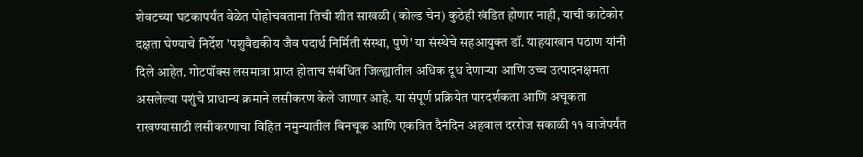शेवटच्या घटकापर्यंत वेळेत पोहोचवताना तिची शीत साखळी (कोल्ड चेन) कुठेही खंडित होणार नाही, याची काटेकोर दक्षता घेण्याचे निर्देश 'पशुवैद्यकीय जैव पदार्थ निर्मिती संस्था, पुणे' या संस्थेचे सहआयुक्त डॉ. याहयाखान पठाण यांनी दिले आहेत. गोटपॉक्स लसमात्रा प्राप्त होताच संबंधित जिल्ह्यातील अधिक दूध देणाऱ्या आणि उच्च उत्पादनक्षमता असलेल्या पशुंचे प्राधान्य क्रमाने लसीकरण केले जाणार आहे. या संपूर्ण प्रक्रियेत पारदर्शकता आणि अचूकता राखण्यासाठी लसीकरणाचा विहित नमुन्यातील बिनचूक आणि एकत्रित दैनंदिन अहवाल दररोज सकाळी ११ वाजेपर्यंत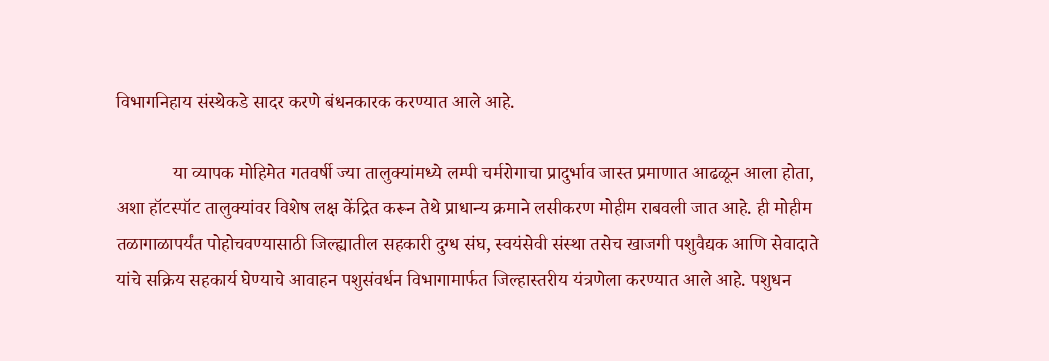विभागनिहाय संस्थेकडे सादर करणे बंधनकारक करण्यात आले आहे.

            या व्यापक मोहिमेत गतवर्षी ज्या तालुक्यांमध्ये लम्पी चर्मरोगाचा प्रादुर्भाव जास्त प्रमाणात आढळून आला होता, अशा हॉटस्पॉट तालुक्यांवर विशेष लक्ष केंद्रित करून तेथे प्राधान्य क्रमाने लसीकरण मोहीम राबवली जात आहे. ही मोहीम तळागाळापर्यंत पोहोचवण्यासाठी जिल्ह्यातील सहकारी दुग्ध संघ, स्वयंसेवी संस्था तसेच खाजगी पशुवैद्यक आणि सेवादाते यांचे सक्रिय सहकार्य घेण्याचे आवाहन पशुसंवर्धन विभागामार्फत जिल्हास्तरीय यंत्रणेला करण्यात आले आहे. पशुधन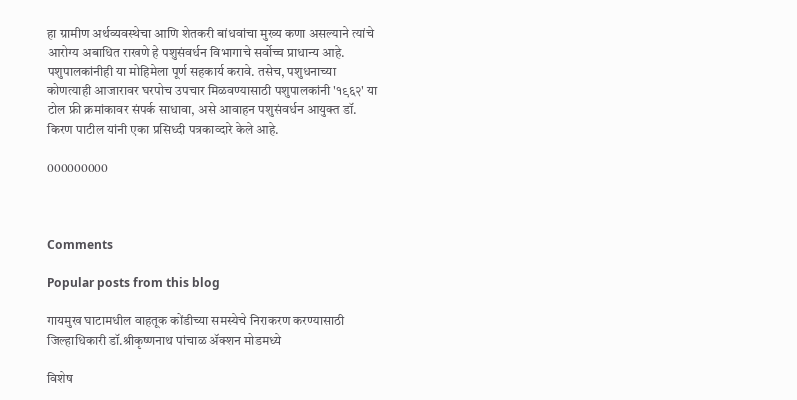हा ग्रामीण अर्थव्यवस्थेचा आणि शेतकरी बांधवांचा मुख्य कणा असल्याने त्यांचे आरोग्य अबाधित राखणे हे पशुसंवर्धन विभागाचे सर्वोच्च प्राधान्य आहे. पशुपालकांनीही या मोहिमेला पूर्ण सहकार्य करावे. तसेच, पशुधनाच्या कोणत्याही आजारावर घरपोच उपचार मिळवण्यासाठी पशुपालकांनी '१९६२' या टोल फ्री क्रमांकावर संपर्क साधावा, असे आवाहन पशुसंवर्धन आयुक्त डॉ. किरण पाटील यांनी एका प्रसिध्दी पत्रकाव्दारे केले आहे.

000000000



Comments

Popular posts from this blog

गायमुख घाटामधील वाहतूक कोंडीच्या समस्येचे निराकरण करण्यासाठी जिल्हाधिकारी डॉ.श्रीकृष्णनाथ पांचाळ ॲक्शन मोडमध्ये

विशेष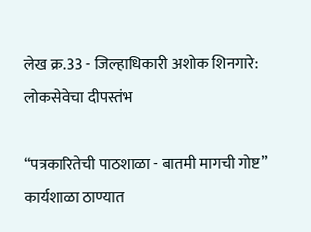लेख क्र.33 - जिल्हाधिकारी अशोक शिनगारे: लोकसेवेचा दीपस्तंभ

“पत्रकारितेची पाठशाळा - बातमी मागची गोष्ट” कार्यशाळा ठाण्यात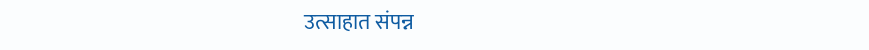उत्साहात संपन्न